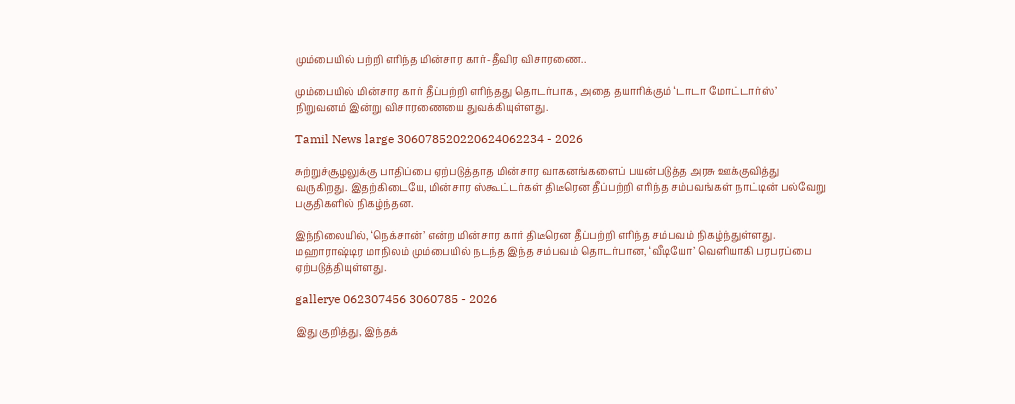மும்பையில் பற்றி எரிந்த மின்சார கார்-தீவிர விசாரணை..

மும்பையில் மின்சார கார் தீப்பற்றி எரிந்தது தொடர்பாக, அதை தயாரிக்கும் ‘டாடா மோட்டார்ஸ்’ நிறுவனம் இன்று விசாரணையை துவக்கியுள்ளது.

Tamil News large 306078520220624062234 - 2026

சுற்றுச்சூழலுக்கு பாதிப்பை ஏற்படுத்தாத மின்சார வாகனங்களைப் பயன்படுத்த அரசு ஊக்குவித்து வருகிறது. இதற்கிடையே, மின்சார ஸ்கூட்டர்கள் திடீரென தீப்பற்றி எரிந்த சம்பவங்கள் நாட்டின் பல்வேறு பகுதிகளில் நிகழ்ந்தன.

இந்நிலையில், ‘நெக்சான்’ என்ற மின்சார கார் திடீரென தீப்பற்றி எரிந்த சம்பவம் நிகழ்ந்துள்ளது. மஹாராஷ்டிர மாநிலம் மும்பையில் நடந்த இந்த சம்பவம் தொடர்பான, ‘வீடியோ’ வெளியாகி பரபரப்பை ஏற்படுத்தியுள்ளது.

gallerye 062307456 3060785 - 2026

இது குறித்து, இந்தக்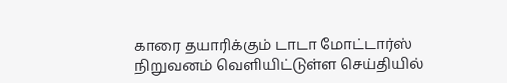காரை தயாரிக்கும் டாடா மோட்டார்ஸ் நிறுவனம் வெளியிட்டுள்ள செய்தியில்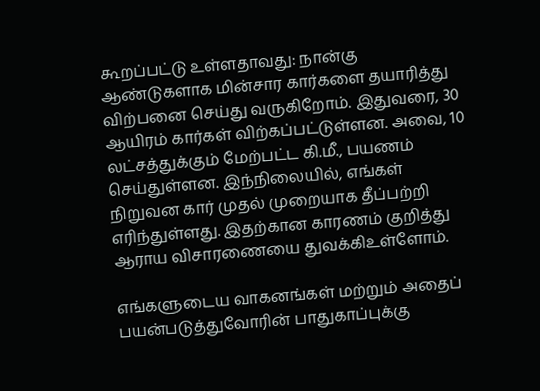கூறப்பட்டு உள்ளதாவது: நான்கு ஆண்டுகளாக மின்சார கார்களை தயாரித்து விற்பனை செய்து வருகிறோம். இதுவரை, 30 ஆயிரம் கார்கள் விற்கப்பட்டுள்ளன. அவை, 10 லட்சத்துக்கும் மேற்பட்ட கி.மீ., பயணம் செய்துள்ளன. இந்நிலையில், எங்கள் நிறுவன கார் முதல் முறையாக தீப்பற்றி எரிந்துள்ளது. இதற்கான காரணம் குறித்து ஆராய விசாரணையை துவக்கிஉள்ளோம்.

எங்களுடைய வாகனங்கள் மற்றும் அதைப் பயன்படுத்துவோரின் பாதுகாப்புக்கு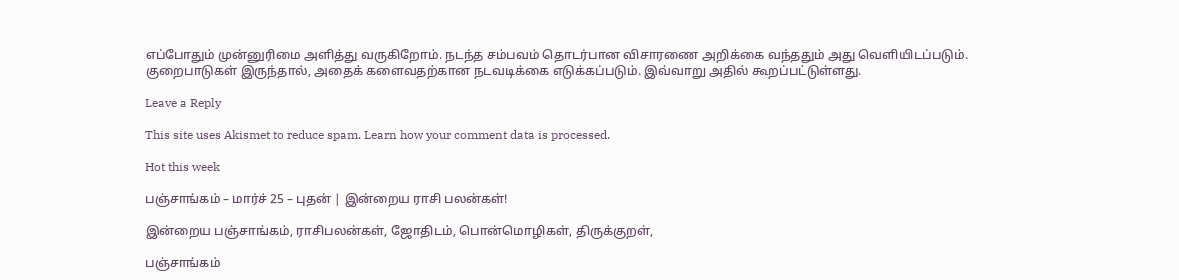எப்போதும் முன்னுரிமை அளித்து வருகிறோம். நடந்த சம்பவம் தொடர்பான விசாரணை அறிக்கை வந்ததும் அது வெளியிடப்படும். குறைபாடுகள் இருந்தால், அதைக் களைவதற்கான நடவடிக்கை எடுக்கப்படும். இவ்வாறு அதில் கூறப்பட்டுள்ளது.

Leave a Reply

This site uses Akismet to reduce spam. Learn how your comment data is processed.

Hot this week

பஞ்சாங்கம் – மார்ச் 25 – புதன் | இன்றைய ராசி பலன்கள்!

இன்றைய பஞ்சாங்கம், ராசிபலன்கள், ஜோதிடம், பொன்மொழிகள், திருக்குறள்,

பஞ்சாங்கம்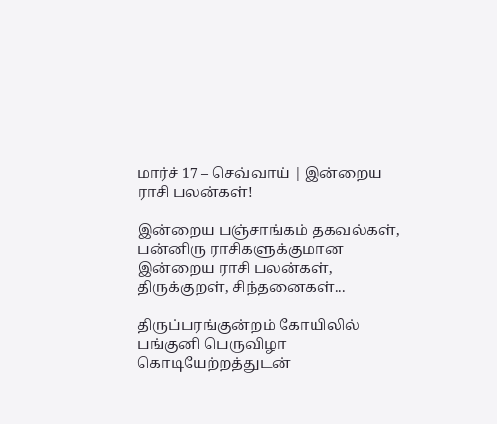மார்ச் 17 – செவ்வாய் | இன்றைய ராசி பலன்கள்!

இன்றைய பஞ்சாங்கம் தகவல்கள், பன்னிரு ராசிகளுக்குமான இன்றைய ராசி பலன்கள், திருக்குறள், சிந்தனைகள்...

திருப்பரங்குன்றம் கோயிலில் பங்குனி பெருவிழா கொடியேற்றத்துடன்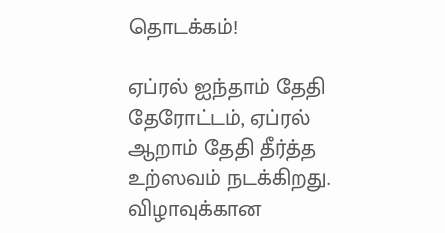தொடக்கம்!

ஏப்ரல் ஐந்தாம் தேதி தேரோட்டம், ஏப்ரல் ஆறாம் தேதி தீர்த்த உற்ஸவம் நடக்கிறது. விழாவுக்கான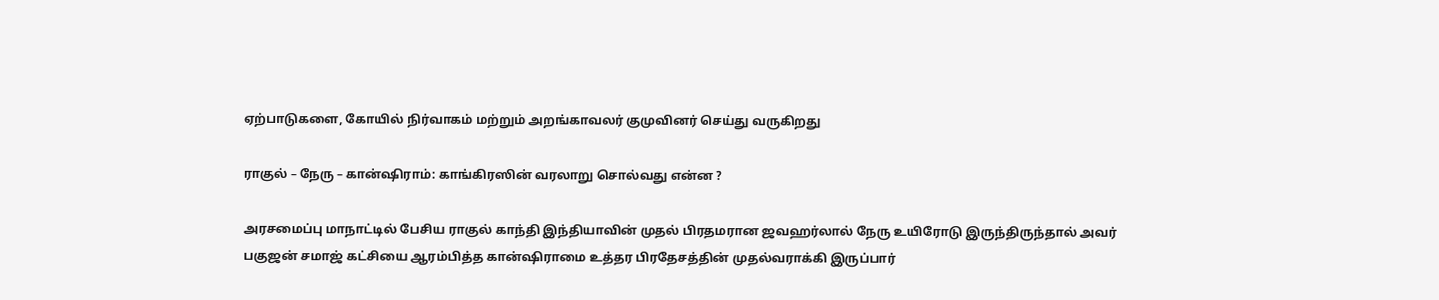ஏற்பாடுகளை, கோயில் நிர்வாகம் மற்றும் அறங்காவலர் குமுவினர் செய்து வருகிறது

ராகுல் – நேரு – கான்ஷிராம்: காங்கிரஸின் வரலாறு சொல்வது என்ன ?

அரசமைப்பு மாநாட்டில் பேசிய ராகுல் காந்தி இந்தியாவின் முதல் பிரதமரான ஜவஹர்லால் நேரு உயிரோடு இருந்திருந்தால் அவர் பகுஜன் சமாஜ் கட்சியை ஆரம்பித்த கான்ஷிராமை உத்தர பிரதேசத்தின் முதல்வராக்கி இருப்பார்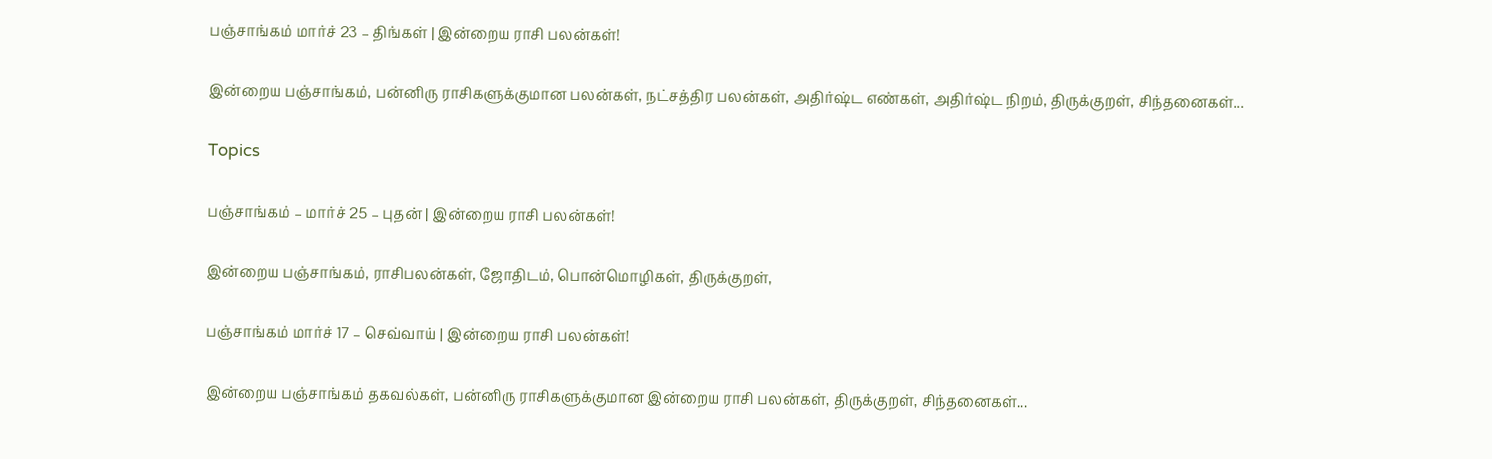பஞ்சாங்கம் மார்ச் 23 – திங்கள் | இன்றைய ராசி பலன்கள்!

இன்றைய பஞ்சாங்கம், பன்னிரு ராசிகளுக்குமான பலன்கள், நட்சத்திர பலன்கள், அதிர்ஷ்ட எண்கள், அதிர்ஷ்ட நிறம், திருக்குறள், சிந்தனைகள்...

Topics

பஞ்சாங்கம் – மார்ச் 25 – புதன் | இன்றைய ராசி பலன்கள்!

இன்றைய பஞ்சாங்கம், ராசிபலன்கள், ஜோதிடம், பொன்மொழிகள், திருக்குறள்,

பஞ்சாங்கம் மார்ச் 17 – செவ்வாய் | இன்றைய ராசி பலன்கள்!

இன்றைய பஞ்சாங்கம் தகவல்கள், பன்னிரு ராசிகளுக்குமான இன்றைய ராசி பலன்கள், திருக்குறள், சிந்தனைகள்...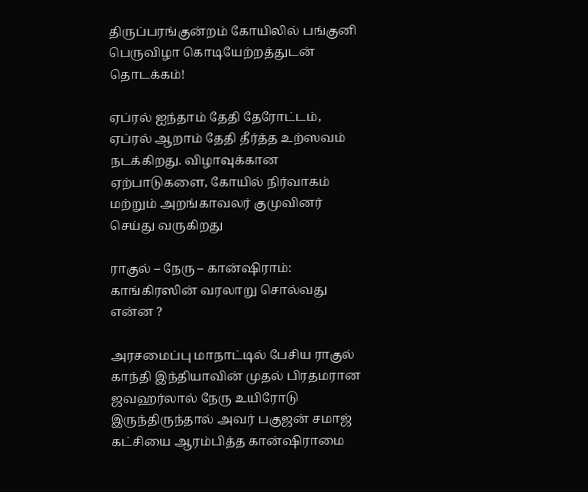திருப்பரங்குன்றம் கோயிலில் பங்குனி பெருவிழா கொடியேற்றத்துடன் தொடக்கம்!

ஏப்ரல் ஐந்தாம் தேதி தேரோட்டம், ஏப்ரல் ஆறாம் தேதி தீர்த்த உற்ஸவம் நடக்கிறது. விழாவுக்கான ஏற்பாடுகளை, கோயில் நிர்வாகம் மற்றும் அறங்காவலர் குமுவினர் செய்து வருகிறது

ராகுல் – நேரு – கான்ஷிராம்: காங்கிரஸின் வரலாறு சொல்வது என்ன ?

அரசமைப்பு மாநாட்டில் பேசிய ராகுல் காந்தி இந்தியாவின் முதல் பிரதமரான ஜவஹர்லால் நேரு உயிரோடு இருந்திருந்தால் அவர் பகுஜன் சமாஜ் கட்சியை ஆரம்பித்த கான்ஷிராமை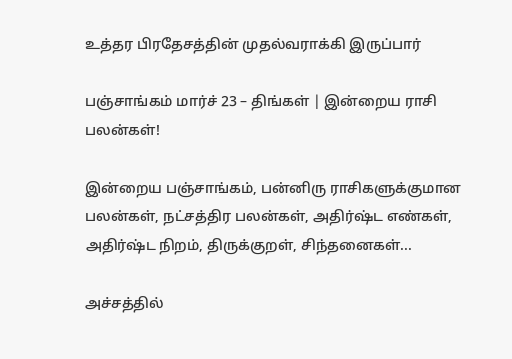உத்தர பிரதேசத்தின் முதல்வராக்கி இருப்பார்

பஞ்சாங்கம் மார்ச் 23 – திங்கள் | இன்றைய ராசி பலன்கள்!

இன்றைய பஞ்சாங்கம், பன்னிரு ராசிகளுக்குமான பலன்கள், நட்சத்திர பலன்கள், அதிர்ஷ்ட எண்கள், அதிர்ஷ்ட நிறம், திருக்குறள், சிந்தனைகள்...

அச்சத்தில்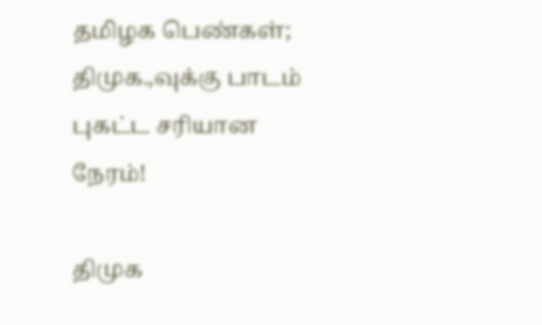தமிழக பெண்கள்; திமுக.,வுக்கு பாடம் புகட்ட சரியான நேரம்!

திமுக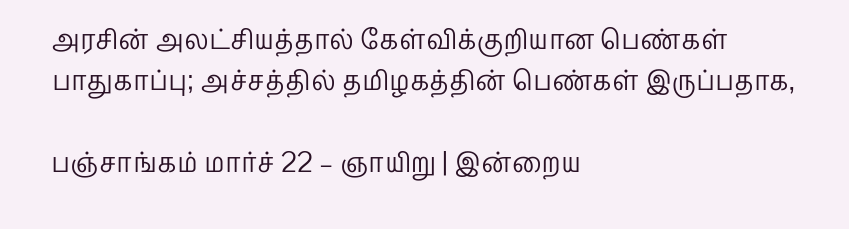அரசின் அலட்சியத்தால் கேள்விக்குறியான பெண்கள் பாதுகாப்பு; அச்சத்தில் தமிழகத்தின் பெண்கள் இருப்பதாக,

பஞ்சாங்கம் மார்ச் 22 – ஞாயிறு | இன்றைய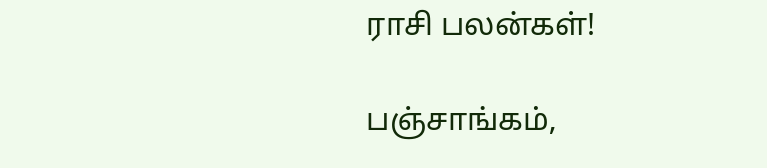ராசி பலன்கள்!

பஞ்சாங்கம்,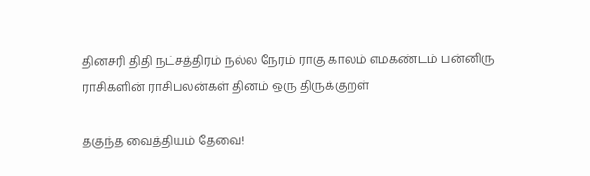தினசரி திதி நட்சத்திரம் நல்ல நேரம் ராகு காலம் எமகண்டம் பன்னிரு ராசிகளின் ராசிபலன்கள் தினம் ஒரு திருக்குறள்

தகுந்த வைத்தியம் தேவை!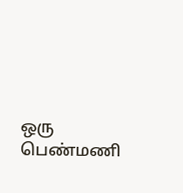ஒரு பெண்மணி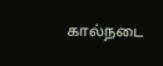கால்நடை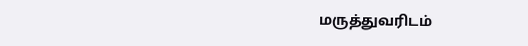மருத்துவரிடம்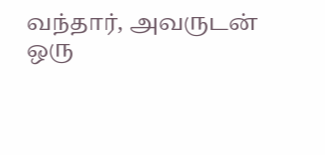வந்தார், அவருடன் ஒரு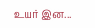உயர் இன...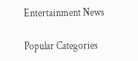Entertainment News

Popular Categories